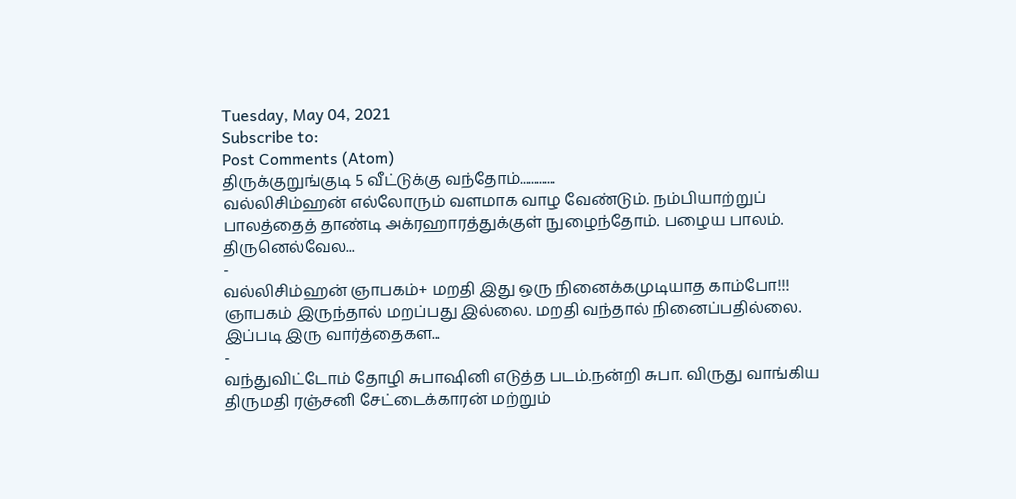Tuesday, May 04, 2021
Subscribe to:
Post Comments (Atom)
திருக்குறுங்குடி 5 வீட்டுக்கு வந்தோம்.............
வல்லிசிம்ஹன் எல்லோரும் வளமாக வாழ வேண்டும். நம்பியாற்றுப் பாலத்தைத் தாண்டி அக்ரஹாரத்துக்குள் நுழைந்தோம். பழைய பாலம். திருனெல்வேல...
-
வல்லிசிம்ஹன் ஞாபகம்+ மறதி இது ஒரு நினைக்கமுடியாத காம்போ!!! ஞாபகம் இருந்தால் மறப்பது இல்லை. மறதி வந்தால் நினைப்பதில்லை. இப்படி இரு வார்த்தைகள...
-
வந்துவிட்டோம் தோழி சுபாஷினி எடுத்த படம்.நன்றி சுபா. விருது வாங்கிய திருமதி ரஞ்சனி சேட்டைக்காரன் மற்றும்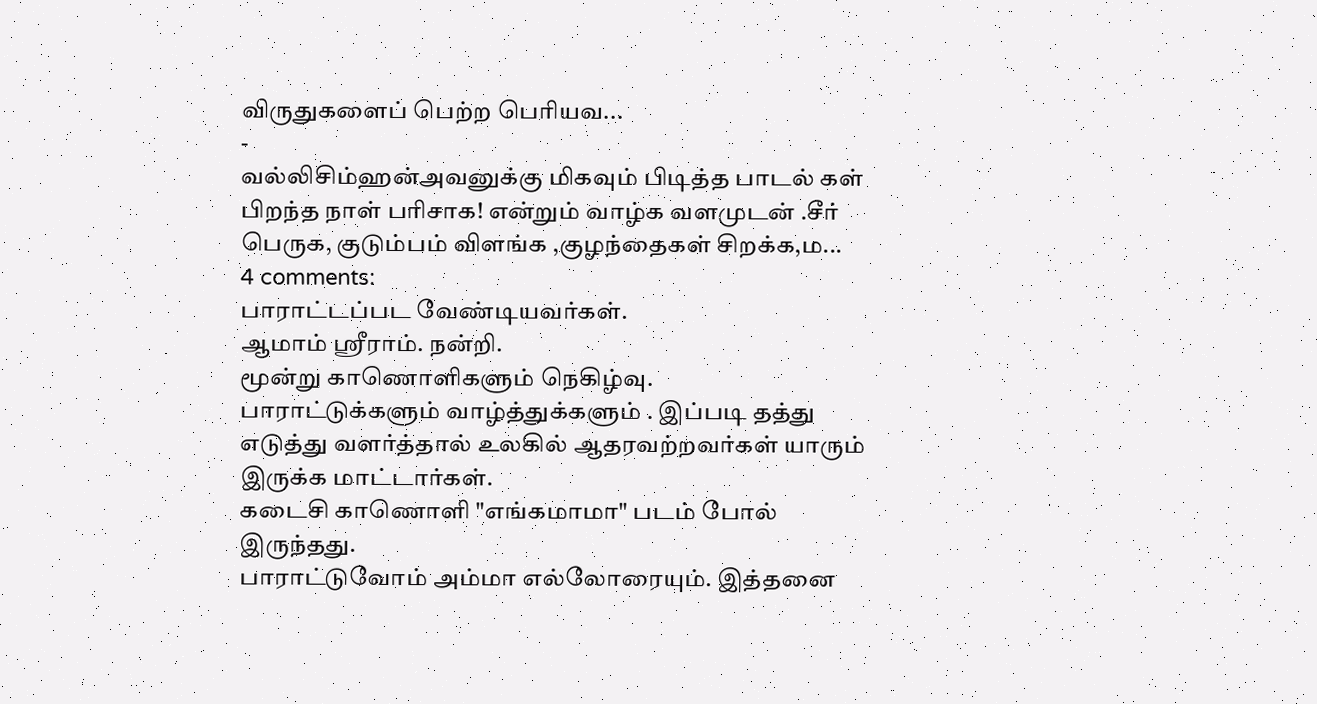விருதுகளைப் பெற்ற பெரியவ...
-
வல்லிசிம்ஹன்அவனுக்கு மிகவும் பிடித்த பாடல் கள் பிறந்த நாள் பரிசாக! என்றும் வாழ்க வளமுடன் .சீர் பெருக, குடும்பம் விளங்க ,குழந்தைகள் சிறக்க,ம...
4 comments:
பாராட்டப்பட வேண்டியவர்கள்.
ஆமாம் ஸ்ரீராம். நன்றி.
மூன்று காணொளிகளும் நெகிழ்வு.
பாராட்டுக்களும் வாழ்த்துக்களும் . இப்படி தத்து எடுத்து வளர்த்தால் உலகில் ஆதரவற்றவர்கள் யாரும் இருக்க மாட்டார்கள்.
கடைசி காணொளி "எங்கமாமா" படம் போல் இருந்தது.
பாராட்டுவோம் அம்மா எல்லோரையும். இத்தனை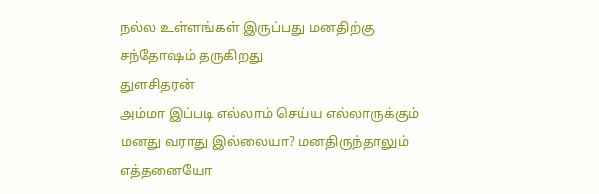நல்ல உள்ளங்கள் இருப்பது மனதிற்கு சந்தோஷம் தருகிறது
துளசிதரன்
அம்மா இப்படி எல்லாம் செய்ய எல்லாருக்கும் மனது வராது இல்லையா? மனதிருந்தாலும் எத்தனையோ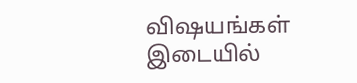விஷயங்கள் இடையில்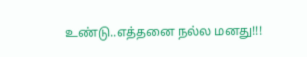உண்டு..எத்தனை நல்ல மனது!!!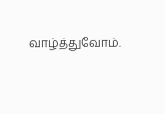வாழ்த்துவோம்.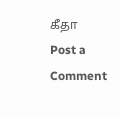கீதா
Post a Comment